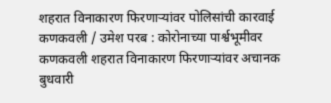शहरात विनाकारण फिरणाऱ्यांवर पोलिसांची कारवाई
कणकवली / उमेश परब : कोरोनाच्या पार्श्वभूमीवर कणकवली शहरात विनाकारण फिरणाऱ्यांवर अचानक बुधवारी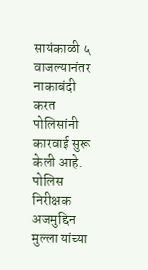सायंकाळी ५ वाजल्यानंतर नाकाबंदी करत पोलिसांनी कारवाई सुरू केली आहे.
पोलिस निरीक्षक अजमुद्दिन मुल्ला यांच्या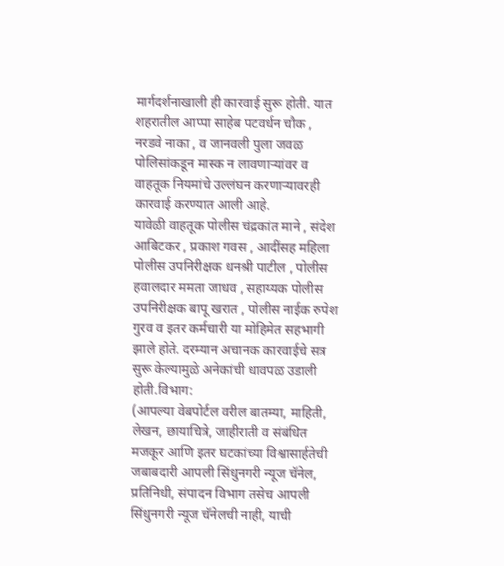मार्गदर्शनाखाली ही कारवाई सुरू होती. यात शहरातील आप्पा साहेब पटवर्धन चौक , नरडवे नाका , व जानवली पुला जवळ पोलिसांकडून मास्क न लावणाऱ्यांवर व वाहतूक नियमांचे उल्लंघन करणाऱ्यावरही कारवाई करण्यात आली आहे.
यावेळी वाहतूक पोलीस चंद्रकांत माने , संदेश आबिटकर , प्रकाश गवस , आदींसह महिला पोलीस उपनिरीक्षक धनश्री पाटील , पोलीस हवालदार ममता जाधव , सहाय्यक पोलीस उपनिरीक्षक बापू खरात , पोलीस नाईक रुपेश गुरव व इतर कर्मचारी या मोहिमेत सहभागी झाले होते. दरम्यान अचानक कारवाईचे सत्र सुरू केल्यामुळे अनेकांची धावपळ उडाली होती.विभाग:
(आपल्या वेबपोर्टल वरील बातम्या, माहिती, लेखन, छायाचित्रे, जाहीराती व संबंधित मजकूर आणि इतर घटकांच्या विश्वासार्हतेची जबाबदारी आपली सिंधुनगरी न्यूज चॅनेल, प्रतिनिधी, संपादन विभाग तसेच आपली सिंधुनगरी न्यूज चॅनेलची नाही, याची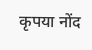कृपया नोंद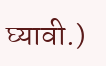घ्यावी.)